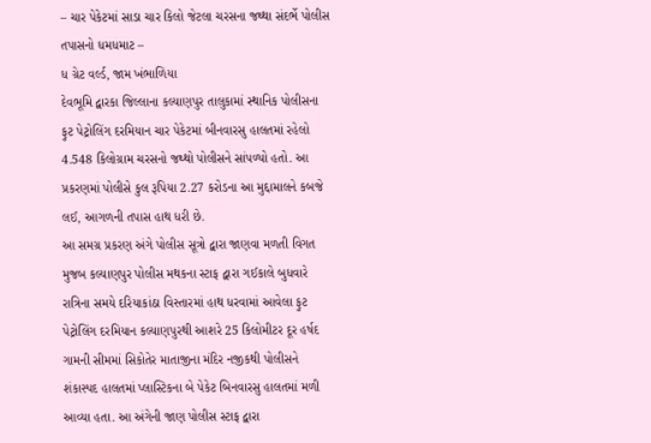– ચાર પેકેટમાં સાડા ચાર કિલો જેટલા ચરસના જથ્થા સંદર્ભે પોલીસ તપાસનો ધમધમાટ –
ધ ગ્રેટ વર્લ્ડ, જામ ખંભાળિયા
દેવભૂમિ દ્વારકા જિલ્લાના કલ્યાણપુર તાલુકામાં સ્થાનિક પોલીસના ફુટ પેટ્રોલિંગ દરમિયાન ચાર પેકેટમાં બીનવારસુ હાલતમાં રહેલો 4.548 કિલોગ્રામ ચરસનો જથ્થો પોલીસને સાંપળ્યો હતો. આ પ્રકરણમાં પોલીસે કુલ રૂપિયા 2.27 કરોડના આ મુદ્દામાલને કબજે લઈ, આગળની તપાસ હાથ ધરી છે.
આ સમગ્ર પ્રકરણ અંગે પોલીસ સૂત્રો દ્વારા જાણવા મળતી વિગત મુજબ કલ્યાણપુર પોલીસ મથકના સ્ટાફ દ્વારા ગઈકાલે બુધવારે રાત્રિના સમયે દરિયાકાંઠા વિસ્તારમાં હાથ ધરવામાં આવેલા ફુટ પેટ્રોલિંગ દરમિયાન કલ્યાણપુરથી આશરે 25 કિલોમીટર દૂર હર્ષદ ગામની સીમમાં સિકોતેર માતાજીના મંદિર નજીકથી પોલીસને શંકાસ્પદ હાલતમાં પ્લાસ્ટિકના બે પેકેટ બિનવારસુ હાલતમાં મળી આવ્યા હતા. આ અંગેની જાણ પોલીસ સ્ટાફ દ્વારા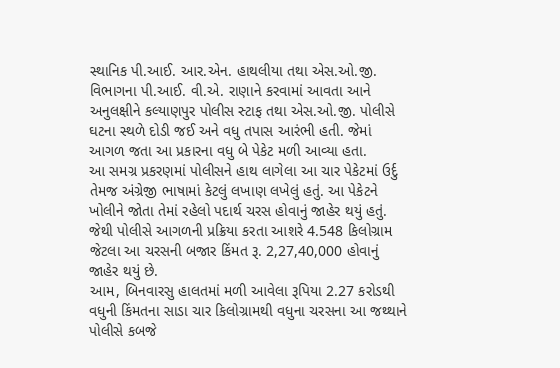સ્થાનિક પી.આઈ. આર.એન. હાથલીયા તથા એસ.ઓ.જી. વિભાગના પી.આઈ. વી.એ. રાણાને કરવામાં આવતા આને અનુલક્ષીને કલ્યાણપુર પોલીસ સ્ટાફ તથા એસ.ઓ.જી. પોલીસે ઘટના સ્થળે દોડી જઈ અને વધુ તપાસ આરંભી હતી. જેમાં આગળ જતા આ પ્રકારના વધુ બે પેકેટ મળી આવ્યા હતા.
આ સમગ્ર પ્રકરણમાં પોલીસને હાથ લાગેલા આ ચાર પેકેટમાં ઉર્દુ તેમજ અંગ્રેજી ભાષામાં કેટલું લખાણ લખેલું હતું. આ પેકેટને ખોલીને જોતા તેમાં રહેલો પદાર્થ ચરસ હોવાનું જાહેર થયું હતું. જેથી પોલીસે આગળની પ્રક્રિયા કરતા આશરે 4.548 કિલોગ્રામ જેટલા આ ચરસની બજાર કિંમત રૂ. 2,27,40,000 હોવાનું જાહેર થયું છે.
આમ, બિનવારસુ હાલતમાં મળી આવેલા રૂપિયા 2.27 કરોડથી વધુની કિંમતના સાડા ચાર કિલોગ્રામથી વધુના ચરસના આ જથ્થાને પોલીસે કબજે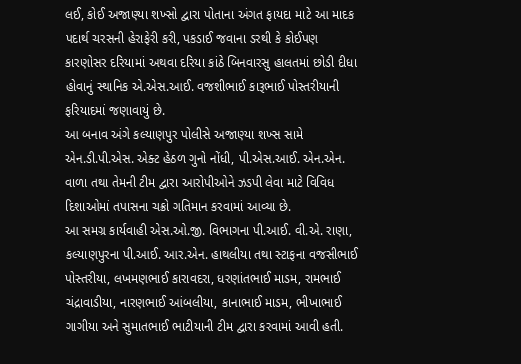લઈ, કોઈ અજાણ્યા શખ્સો દ્વારા પોતાના અંગત ફાયદા માટે આ માદક પદાર્થ ચરસની હેરાફેરી કરી, પકડાઈ જવાના ડરથી કે કોઈપણ કારણોસર દરિયામાં અથવા દરિયા કાંઠે બિનવારસુ હાલતમાં છોડી દીધા હોવાનું સ્થાનિક એ.એસ.આઈ. વજશીભાઈ કારૂભાઈ પોસ્તરીયાની ફરિયાદમાં જણાવાયું છે.
આ બનાવ અંગે કલ્યાણપુર પોલીસે અજાણ્યા શખ્સ સામે એન.ડી.પી.એસ. એક્ટ હેઠળ ગુનો નોંધી, પી.એસ.આઈ. એન.એન. વાળા તથા તેમની ટીમ દ્વારા આરોપીઓને ઝડપી લેવા માટે વિવિધ દિશાઓમાં તપાસના ચક્રો ગતિમાન કરવામાં આવ્યા છે.
આ સમગ્ર કાર્યવાહી એસ.ઓ.જી. વિભાગના પી.આઈ. વી.એ. રાણા, કલ્યાણપુરના પી.આઈ. આર.એન. હાથલીયા તથા સ્ટાફના વજસીભાઈ પોસ્તરીયા, લખમણભાઈ કારાવદરા, ધરણાંતભાઈ માડમ, રામભાઈ ચંદ્રાવાડીયા, નારણભાઈ આંબલીયા, કાનાભાઈ માડમ, ભીખાભાઈ ગાગીયા અને સુમાતભાઈ ભાટીયાની ટીમ દ્વારા કરવામાં આવી હતી.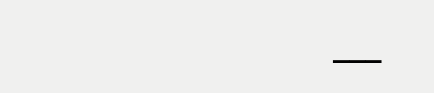___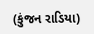(કુંજન રાડિયા)